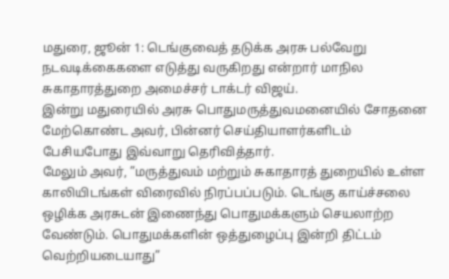மதுரை, ஜூன் 1: டெங்குவைத் தடுக்க அரசு பல்வேறு நடவடிக்கைகளை எடுத்து வருகிறது என்றார் மாநில சுகாதாரத்துறை அமைச்சர் டாக்டர் விஜய்.
இன்று மதுரையில் அரசு பொதுமருத்துவமனையில் சோதனை மேற்கொண்ட அவர், பின்னர் செய்தியாளர்களிடம் பேசியபோது இவ்வாறு தெரிவித்தார்.
மேலும் அவர், ”மருத்துவம் மற்றும் சுகாதாரத் துறையில் உள்ள காலியிடங்கள் விரைவில் நிரப்பப்படும். டெங்கு காய்ச்சலை ஒழிக்க அரசுடன் இணைந்து பொதுமக்களும் செயலாற்ற வேண்டும். பொதுமக்களின் ஒத்துழைப்பு இன்றி திட்டம் வெற்றியடையாது”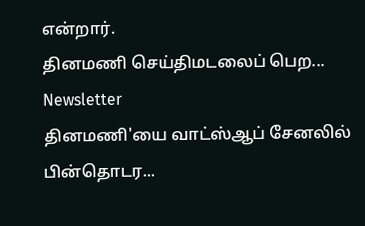என்றார்.
தினமணி செய்திமடலைப் பெற... Newsletter
தினமணி'யை வாட்ஸ்ஆப் சேனலில் பின்தொடர...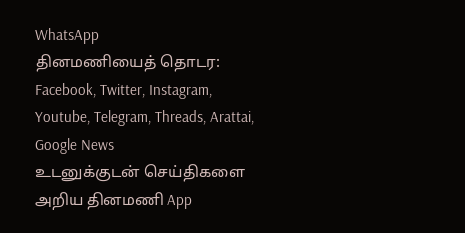WhatsApp
தினமணியைத் தொடர: Facebook, Twitter, Instagram, Youtube, Telegram, Threads, Arattai, Google News
உடனுக்குடன் செய்திகளை அறிய தினமணி App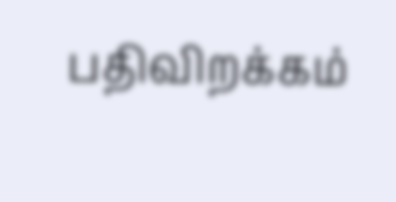பதிவிறக்கம்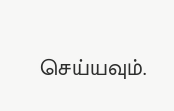செய்யவும்.